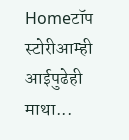Homeटॉप स्टोरीआम्ही आईपुढेही माथा...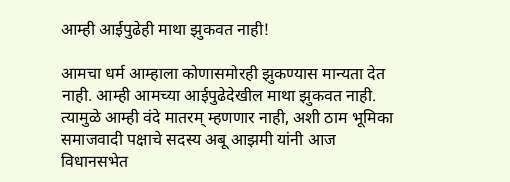आम्ही आईपुढेही माथा झुकवत नाही!

आमचा धर्म आम्हाला कोणासमोरही झुकण्यास मान्यता देत नाही. आम्ही आमच्या आईपुढेदेखील माथा झुकवत नाही. त्यामुळे आम्ही वंदे मातरम् म्हणणार नाही, अशी ठाम भूमिका समाजवादी पक्षाचे सदस्य अबू आझमी यांनी आज विधानसभेत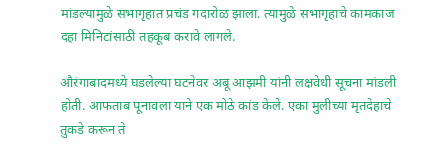मांडल्यामुळे सभागृहात प्रचंड गदारोळ झाला. त्यामुळे सभागृहाचे कामकाज दहा मिनिटांसाठी तहकूब करावे लागले.

औरंगाबादमध्ये घडलेल्या घटनेवर अबू आझमी यांनी लक्षवेधी सूचना मांडली होती. आफताब पूनावला याने एक मोठे कांड केले. एका मुलीच्या मृतदेहाचे तुकडे करून ते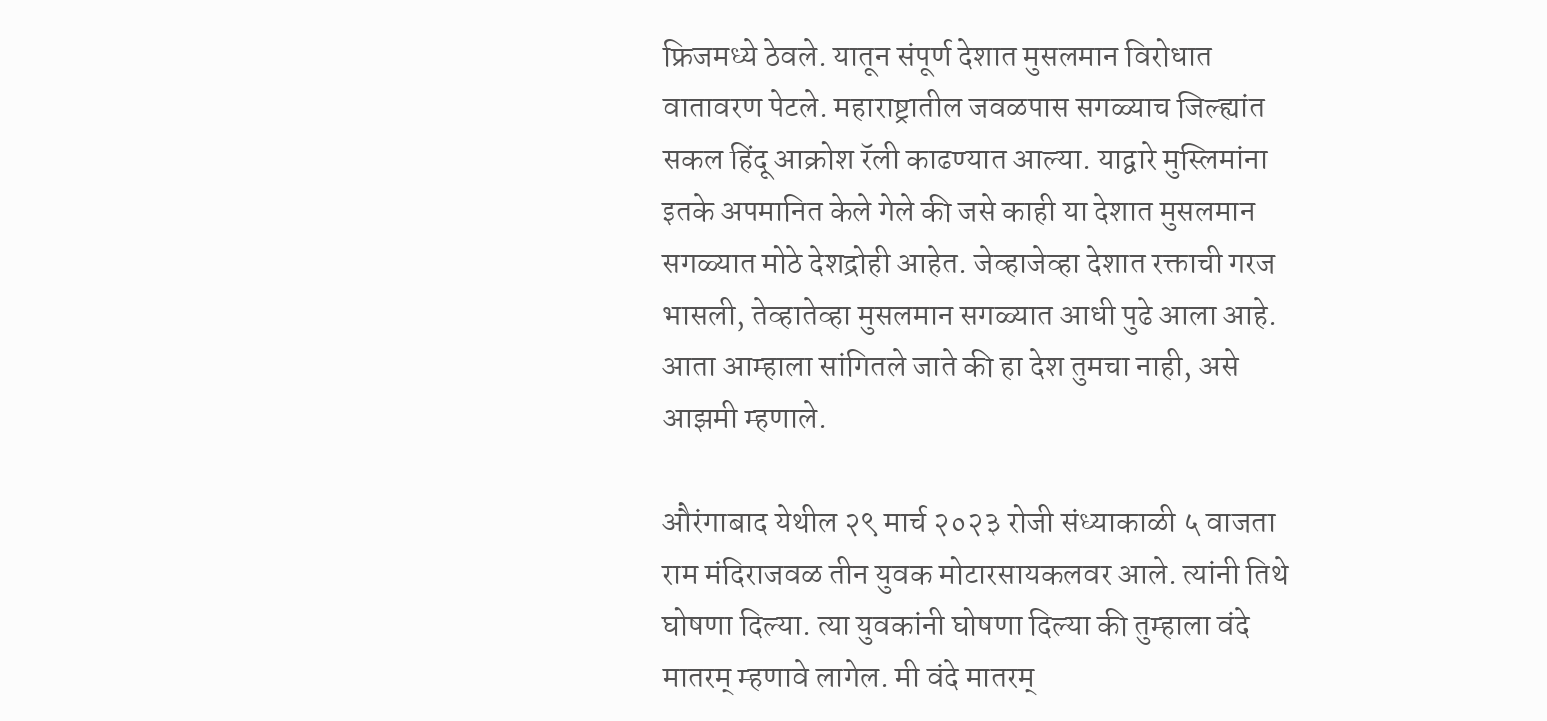फ्रिजमध्ये ठेवले. यातून संपूर्ण देशात मुसलमान विरोधात वातावरण पेटले. महाराष्ट्रातील जवळपास सगळ्याच जिल्ह्यांत सकल हिंदू आक्रोश रॅली काढण्यात आल्या. याद्वारे मुस्लिमांना इतके अपमानित केले गेले की जसे काही या देशात मुसलमान सगळ्यात मोठे देशद्रोही आहेत. जेव्हाजेव्हा देशात रक्ताची गरज भासली, तेव्हातेव्हा मुसलमान सगळ्यात आधी पुढे आला आहे. आता आम्हाला सांगितले जाते की हा देश तुमचा नाही, असे आझमी म्हणाले.

औरंगाबाद येथील २९ मार्च २०२३ रोजी संध्याकाळी ५ वाजता राम मंदिराजवळ तीन युवक मोटारसायकलवर आले. त्यांनी तिथे घोषणा दिल्या. त्या युवकांनी घोषणा दिल्या की तुम्हाला वंदे मातरम् म्हणावे लागेल. मी वंदे मातरम्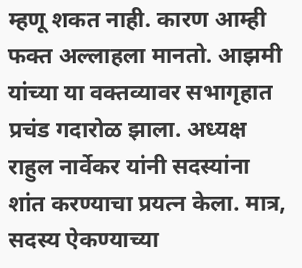म्हणू शकत नाही. कारण आम्ही फक्त अल्लाहला मानतो. आझमी यांच्या या वक्तव्यावर सभागृहात प्रचंड गदारोळ झाला. अध्यक्ष राहुल नार्वेकर यांनी सदस्यांना शांत करण्याचा प्रयत्न केला. मात्र, सदस्य ऐकण्याच्या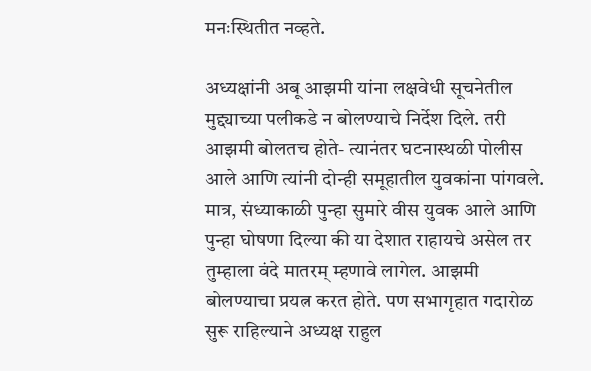मनःस्थितीत नव्हते.

अध्यक्षांनी अबू आझमी यांना लक्षवेधी सूचनेतील मुद्द्याच्या पलीकडे न बोलण्याचे निर्देश दिले. तरी आझमी बोलतच होते- त्यानंतर घटनास्थळी पोलीस आले आणि त्यांनी दोन्ही समूहातील युवकांना पांगवले. मात्र, संध्याकाळी पुन्हा सुमारे वीस युवक आले आणि पुन्हा घोषणा दिल्या की या देशात राहायचे असेल तर तुम्हाला वंदे मातरम् म्हणावे लागेल. आझमी बोलण्याचा प्रयत्न करत होते. पण सभागृहात गदारोळ सुरू राहिल्याने अध्यक्ष राहुल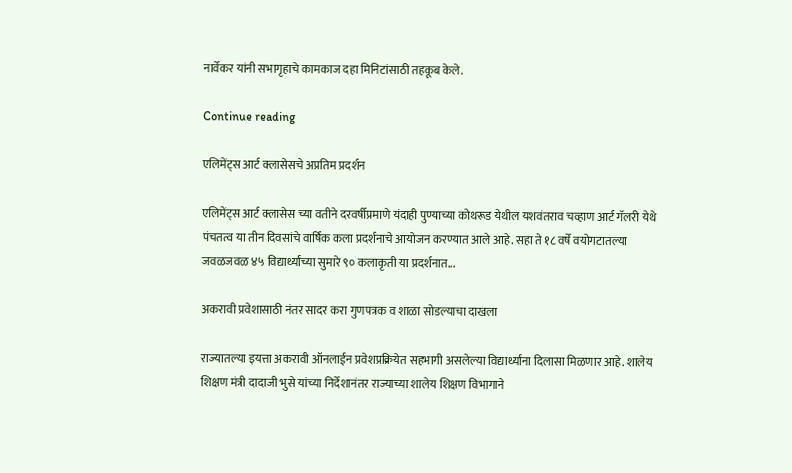नार्वेकर यांनी सभागृहाचे कामकाज दहा मिनिटांसाठी तहकूब केले.

Continue reading

एलिमेंट्स आर्ट क्लासेसचे अप्रतिम प्रदर्शन

एलिमेंट्स आर्ट क्लासेस च्या वतीने दरवर्षीप्रमाणे यंदाही पुण्याच्या कोथरूड येथील यशवंतराव चव्हाण आर्ट गॅलरी येथे पंचतत्व या तीन दिवसांचे वार्षिक कला प्रदर्शनाचे आयोजन करण्यात आले आहे. सहा ते १८ वर्षे वयोगटातल्या जवळजवळ ४५ विद्यार्थ्यांच्या सुमारे ९० कलाकृती या प्रदर्शनात...

अकरावी प्रवेशासाठी नंतर सादर करा गुणपत्रक व शाळा सोडल्याचा दाखला

राज्यातल्या इयत्ता अकरावी ऑनलाईन प्रवेशप्रक्रियेत सहभागी असलेल्या विद्यार्थ्यांना दिलासा मिळणार आहे. शालेय शिक्षण मंत्री दादाजी भुसे यांच्या निर्देशानंतर राज्याच्या शालेय शिक्षण विभागाने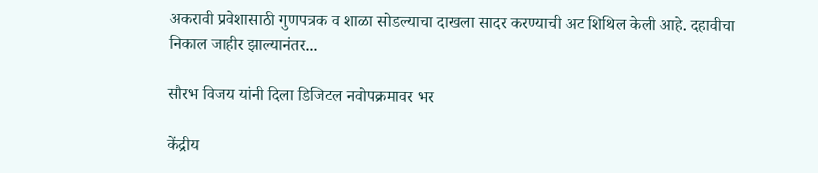अकरावी प्रवेशासाठी गुणपत्रक व शाळा सोडल्याचा दाखला सादर करण्याची अट शिथिल केली आहे. दहावीचा निकाल जाहीर झाल्यानंतर...

सौरभ विजय यांनी दिला डिजिटल नवोपक्रमावर भर

केंद्रीय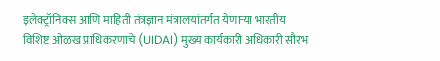इलेक्ट्रॉनिक्स आणि माहिती तंत्रज्ञान मंत्रालयांतर्गत येणाऱ्या भारतीय विशिष्ट ओळख प्राधिकरणाचे (UIDAI) मुख्य कार्यकारी अधिकारी सौरभ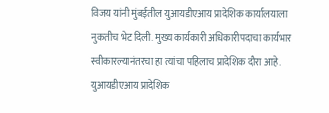विजय यांनी मुंबईतील युआयडीएआय प्रादेशिक कार्यालयाला नुकतीच भेट दिली. मुख्य कार्यकारी अधिकारीपदाचा कार्यभार स्वीकारल्यानंतरचा हा त्यांचा पहिलाच प्रादेशिक दौरा आहे. युआयडीएआय प्रादेशिक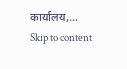कार्यालय,...
Skip to content